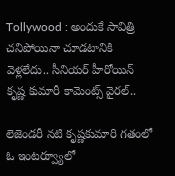Tollywood : అందుకే సావిత్రి చనిపోయినా చూడటానికి వెళ్లలేదు.. సీనియర్ హీరోయిన్ కృష్ణ కుమారీ కామెంట్స్ వైరల్..

లెజెండరీ నటి కృష్ణకుమారి గతంలో ఓ ఇంటర్వ్యూలో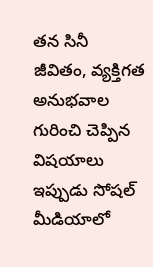తన సినీ జీవితం, వ్యక్తిగత అనుభవాల గురించి చెప్పిన విషయాలు ఇప్పుడు సోషల్ మీడియాలో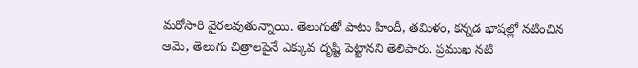మరోసారి వైరలవుతున్నాయి. తెలుగుతో పాటు హిందీ, తమిళం, కన్నడ భాషల్లో నటించిన ఆమె, తెలుగు చిత్రాలపైనే ఎక్కువ దృష్టి పెట్టానని తెలిపారు. ప్రముఖ నటి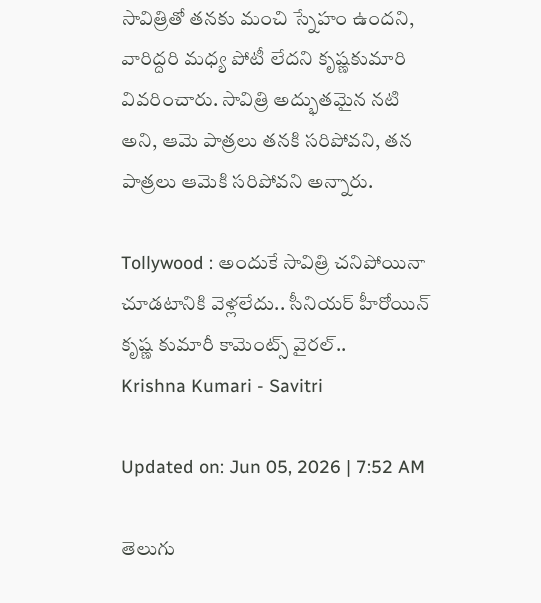సావిత్రితో తనకు మంచి స్నేహం ఉందని, వారిద్దరి మధ్య పోటీ లేదని కృష్ణకుమారి వివరించారు. సావిత్రి అద్భుతమైన నటి అని, ఆమె పాత్రలు తనకి సరిపోవని, తన పాత్రలు ఆమెకి సరిపోవని అన్నారు.

Tollywood : అందుకే సావిత్రి చనిపోయినా చూడటానికి వెళ్లలేదు.. సీనియర్ హీరోయిన్ కృష్ణ కుమారీ కామెంట్స్ వైరల్..
Krishna Kumari - Savitri

Updated on: Jun 05, 2026 | 7:52 AM

తెలుగు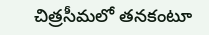చిత్రసీమలో తనకంటూ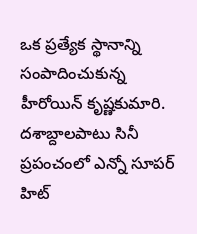ఒక ప్రత్యేక స్థానాన్ని సంపాదించుకున్న హీరోయిన్ కృష్ణకుమారి. దశాబ్దాలపాటు సినీ ప్రపంచంలో ఎన్నో సూపర్ హిట్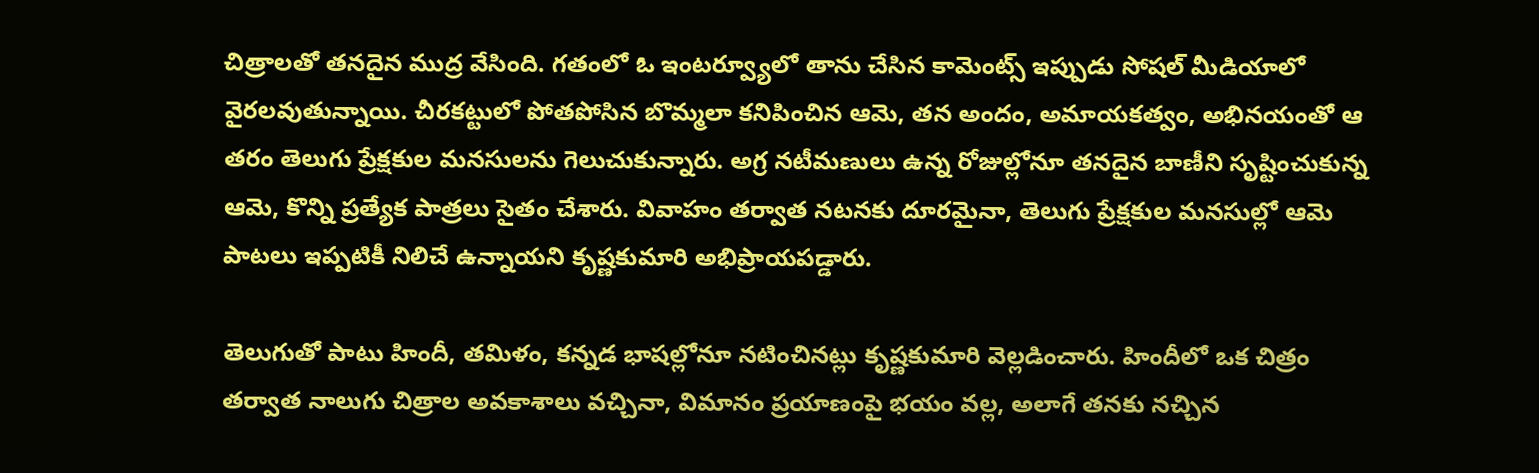చిత్రాలతో తనదైన ముద్ర వేసింది. గతంలో ఓ ఇంటర్వ్యూలో తాను చేసిన కామెంట్స్ ఇప్పుడు సోషల్ మీడియాలో వైరలవుతున్నాయి. చీరకట్టులో పోతపోసిన బొమ్మలా కనిపించిన ఆమె, తన అందం, అమాయకత్వం, అభినయంతో ఆ తరం తెలుగు ప్రేక్షకుల మనసులను గెలుచుకున్నారు. అగ్ర నటీమణులు ఉన్న రోజుల్లోనూ తనదైన బాణీని సృష్టించుకున్న ఆమె, కొన్ని ప్రత్యేక పాత్రలు సైతం చేశారు. వివాహం తర్వాత నటనకు దూరమైనా, తెలుగు ప్రేక్షకుల మనసుల్లో ఆమె పాటలు ఇప్పటికీ నిలిచే ఉన్నాయని కృష్ణకుమారి అభిప్రాయపడ్డారు.

తెలుగుతో పాటు హిందీ, తమిళం, కన్నడ భాషల్లోనూ నటించినట్లు కృష్ణకుమారి వెల్లడించారు. హిందీలో ఒక చిత్రం తర్వాత నాలుగు చిత్రాల అవకాశాలు వచ్చినా, విమానం ప్రయాణంపై భయం వల్ల, అలాగే తనకు నచ్చిన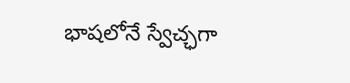భాషలోనే స్వేచ్ఛగా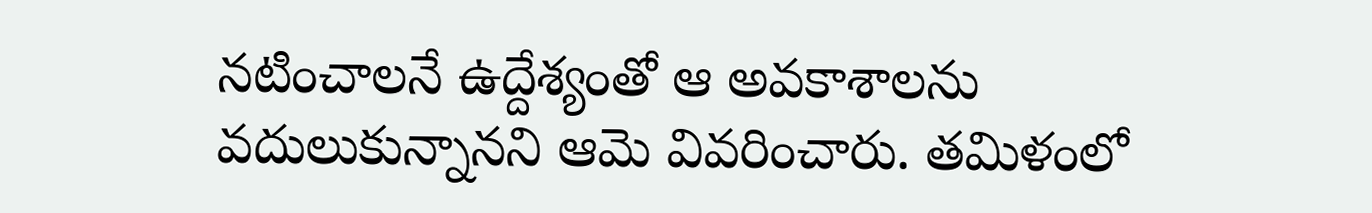నటించాలనే ఉద్దేశ్యంతో ఆ అవకాశాలను వదులుకున్నానని ఆమె వివరించారు. తమిళంలో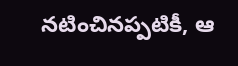నటించినప్పటికీ, ఆ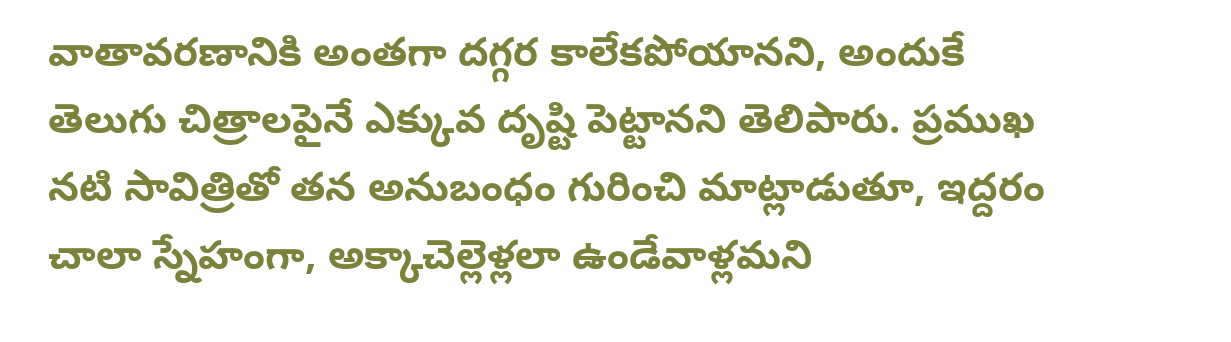వాతావరణానికి అంతగా దగ్గర కాలేకపోయానని, అందుకే తెలుగు చిత్రాలపైనే ఎక్కువ దృష్టి పెట్టానని తెలిపారు. ప్రముఖ నటి సావిత్రితో తన అనుబంధం గురించి మాట్లాడుతూ, ఇద్దరం చాలా స్నేహంగా, అక్కాచెల్లెళ్లలా ఉండేవాళ్లమని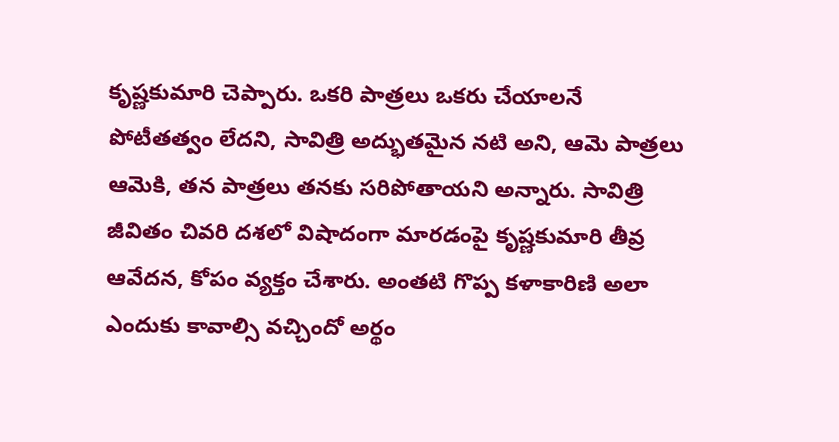కృష్ణకుమారి చెప్పారు. ఒకరి పాత్రలు ఒకరు చేయాలనే పోటీతత్వం లేదని, సావిత్రి అద్భుతమైన నటి అని, ఆమె పాత్రలు ఆమెకి, తన పాత్రలు తనకు సరిపోతాయని అన్నారు. సావిత్రి జీవితం చివరి దశలో విషాదంగా మారడంపై కృష్ణకుమారి తీవ్ర ఆవేదన, కోపం వ్యక్తం చేశారు. అంతటి గొప్ప కళాకారిణి అలా ఎందుకు కావాల్సి వచ్చిందో అర్థం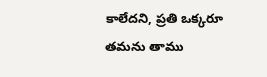కాలేదని, ప్రతి ఒక్కరూ తమను తాము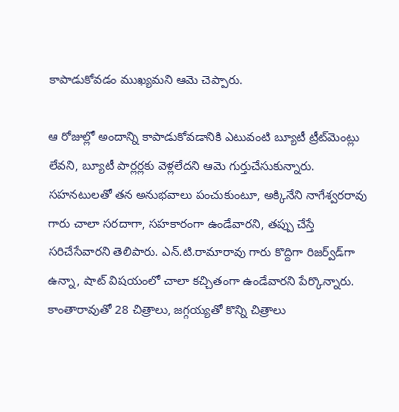కాపాడుకోవడం ముఖ్యమని ఆమె చెప్పారు.

ఆ రోజుల్లో అందాన్ని కాపాడుకోవడానికి ఎటువంటి బ్యూటీ ట్రీట్‌మెంట్లు లేవని, బ్యూటీ పార్లర్లకు వెళ్లలేదని ఆమె గుర్తుచేసుకున్నారు. సహనటులతో తన అనుభవాలు పంచుకుంటూ, అక్కినేని నాగేశ్వరరావు గారు చాలా సరదాగా, సహకారంగా ఉండేవారని, తప్పు చేస్తే సరిచేసేవారని తెలిపారు. ఎన్.టి.రామారావు గారు కొద్దిగా రిజర్వ్‌డ్‌గా ఉన్నా, షాట్ విషయంలో చాలా కచ్చితంగా ఉండేవారని పేర్కొన్నారు. కాంతారావుతో 28 చిత్రాలు, జగ్గయ్యతో కొన్ని చిత్రాలు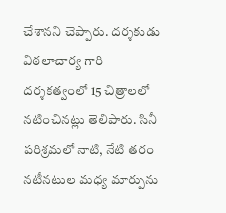చేశానని చెప్పారు. దర్శకుడు విఠలాచార్య గారి దర్శకత్వంలో 15 చిత్రాలలో నటించినట్లు తెలిపారు. సినీ పరిశ్రమలో నాటి, నేటి తరం నటీనటుల మధ్య మార్పును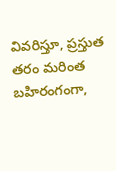వివరిస్తూ, ప్రస్తుత తరం మరింత బహిరంగంగా,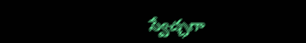స్వేచ్ఛగా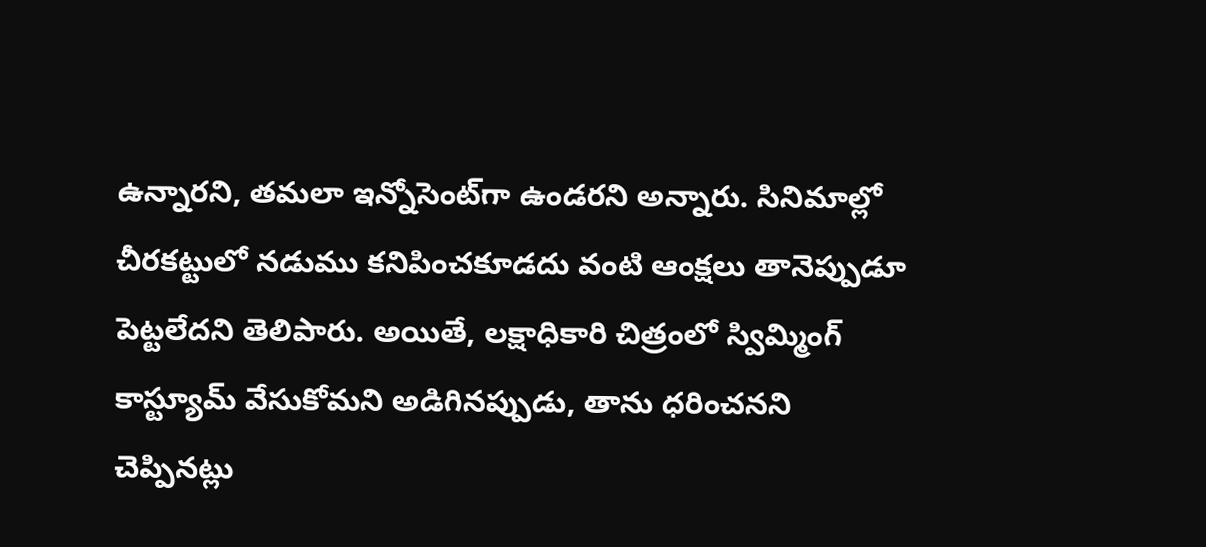ఉన్నారని, తమలా ఇన్నోసెంట్‌గా ఉండరని అన్నారు. సినిమాల్లో చీరకట్టులో నడుము కనిపించకూడదు వంటి ఆంక్షలు తానెప్పుడూ పెట్టలేదని తెలిపారు. అయితే, లక్షాధికారి చిత్రంలో స్విమ్మింగ్ కాస్ట్యూమ్ వేసుకోమని అడిగినప్పుడు, తాను ధరించనని చెప్పినట్లు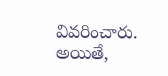వివరించారు. అయితే,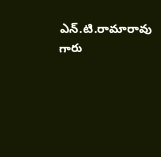ఎన్.టి.రామారావు గారు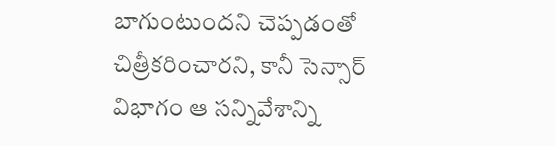బాగుంటుందని చెప్పడంతో చిత్రీకరించారని, కానీ సెన్సార్ విభాగం ఆ సన్నివేశాన్ని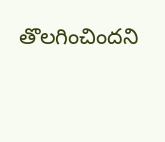తొలగించిందని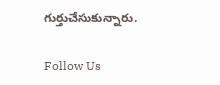గుర్తుచేసుకున్నారు.

Follow Us